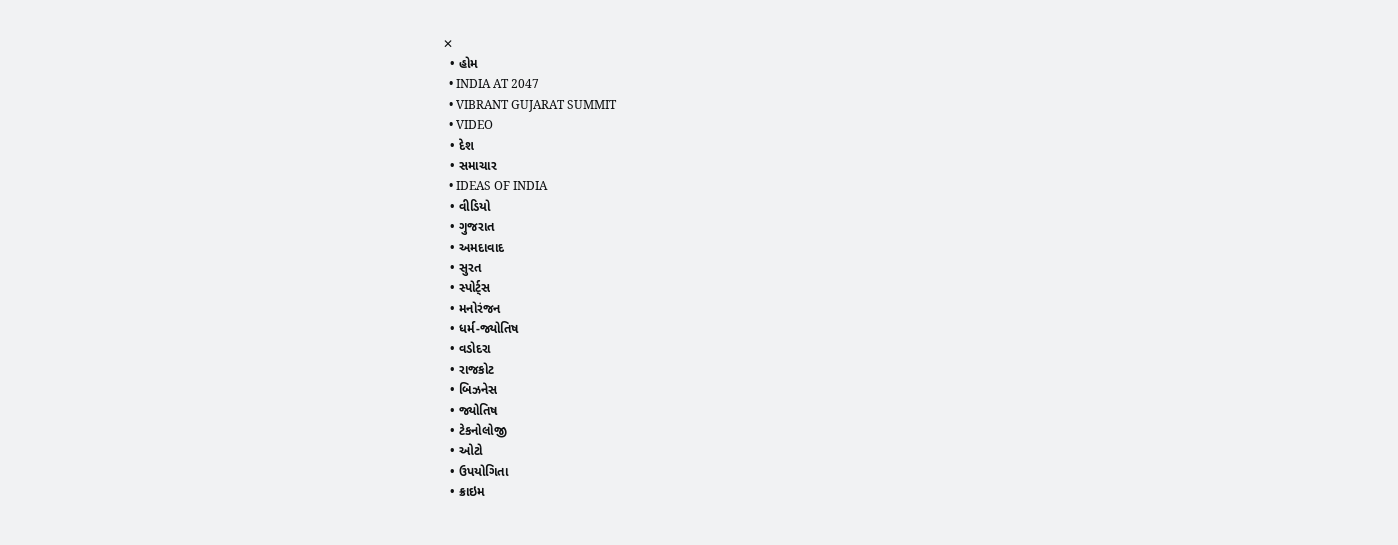✕
  • હોમ
  • INDIA AT 2047
  • VIBRANT GUJARAT SUMMIT
  • VIDEO
  • દેશ
  • સમાચાર
  • IDEAS OF INDIA
  • વીડિયો
  • ગુજરાત
  • અમદાવાદ
  • સુરત
  • સ્પોર્ટ્સ
  • મનોરંજન
  • ધર્મ-જ્યોતિષ
  • વડોદરા
  • રાજકોટ
  • બિઝનેસ
  • જ્યોતિષ
  • ટેકનોલોજી
  • ઓટો
  • ઉપયોગિતા
  • ક્રાઇમ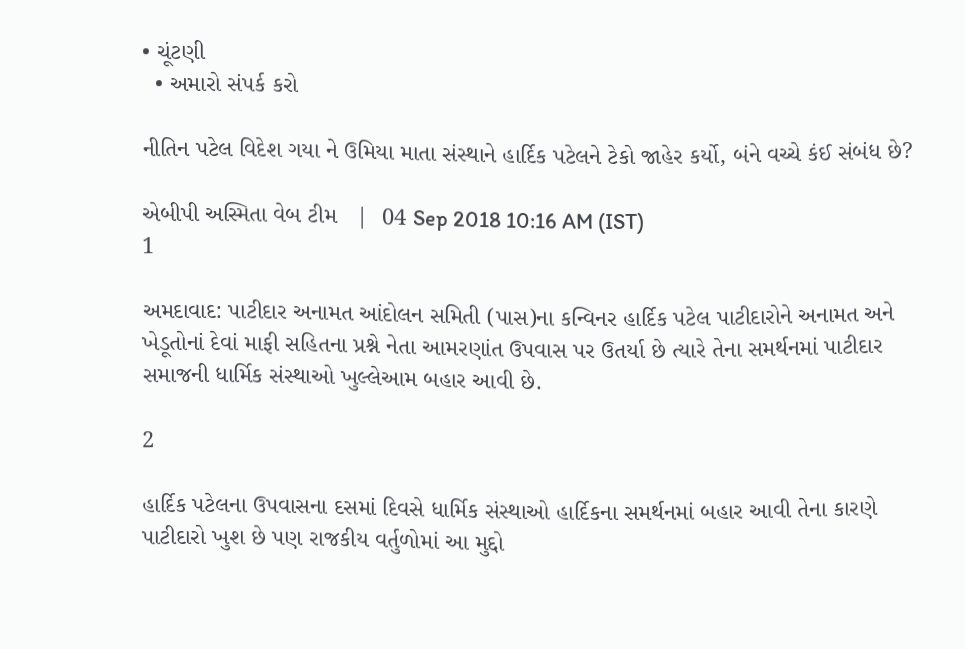• ચૂંટણી
  • અમારો સંપર્ક કરો

નીતિન પટેલ વિદેશ ગયા ને ઉમિયા માતા સંસ્થાને હાર્દિક પટેલને ટેકો જાહેર કર્યો, બંને વચ્ચે કંઈ સંબંધ છે?

એબીપી અસ્મિતા વેબ ટીમ   |  04 Sep 2018 10:16 AM (IST)
1

અમદાવાદ: પાટીદાર અનામત આંદોલન સમિતી (પાસ)ના કન્વિનર હાર્દિક પટેલ પાટીદારોને અનામત અને ખેડૂતોનાં દેવાં માફી સહિતના પ્રશ્ને નેતા આમરણાંત ઉપવાસ પર ઉતર્યા છે ત્યારે તેના સમર્થનમાં પાટીદાર સમાજની ધાર્મિક સંસ્થાઓ ખુલ્લેઆમ બહાર આવી છે.

2

હાર્દિક પટેલના ઉપવાસના દસમાં દિવસે ધાર્મિક સંસ્થાઓ હાર્દિકના સમર્થનમાં બહાર આવી તેના કારણે પાટીદારો ખુશ છે પણ રાજકીય વર્તુળોમાં આ મુદ્દો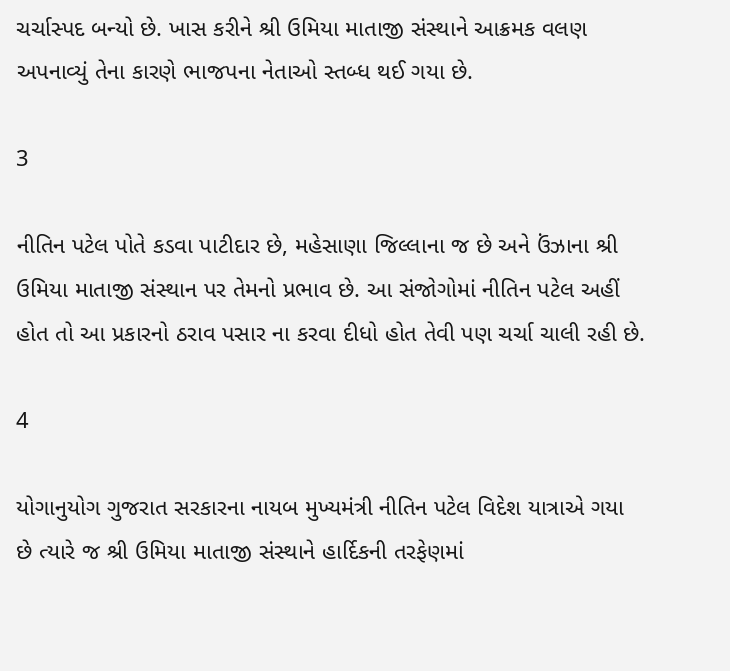ચર્ચાસ્પદ બન્યો છે. ખાસ કરીને શ્રી ઉમિયા માતાજી સંસ્થાને આક્રમક વલણ અપનાવ્યું તેના કારણે ભાજપના નેતાઓ સ્તબ્ધ થઈ ગયા છે.

3

નીતિન પટેલ પોતે કડવા પાટીદાર છે, મહેસાણા જિલ્લાના જ છે અને ઉંઝાના શ્રી ઉમિયા માતાજી સંસ્થાન પર તેમનો પ્રભાવ છે. આ સંજોગોમાં નીતિન પટેલ અહીં હોત તો આ પ્રકારનો ઠરાવ પસાર ના કરવા દીધો હોત તેવી પણ ચર્ચા ચાલી રહી છે.

4

યોગાનુયોગ ગુજરાત સરકારના નાયબ મુખ્યમંત્રી નીતિન પટેલ વિદેશ યાત્રાએ ગયા છે ત્યારે જ શ્રી ઉમિયા માતાજી સંસ્થાને હાર્દિકની તરફેણમાં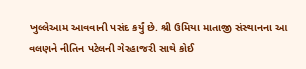ખુલ્લેઆમ આવવાની પસંદ કર્યું છે. શ્રી ઉમિયા માતાજી સંસ્થાનના આ વલણને નીતિન પટેલની ગેરહાજરી સાથે કોઈ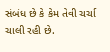સંબંધ છે કે કેમ તેવી ચર્ચા ચાલી રહી છે.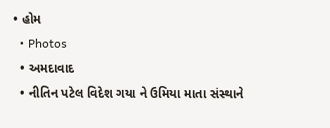• હોમ
  • Photos
  • અમદાવાદ
  • નીતિન પટેલ વિદેશ ગયા ને ઉમિયા માતા સંસ્થાને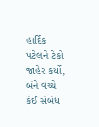હાર્દિક પટેલને ટેકો જાહેર કર્યો, બંને વચ્ચે કંઈ સંબંધ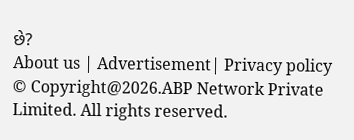છે?
About us | Advertisement| Privacy policy
© Copyright@2026.ABP Network Private Limited. All rights reserved.